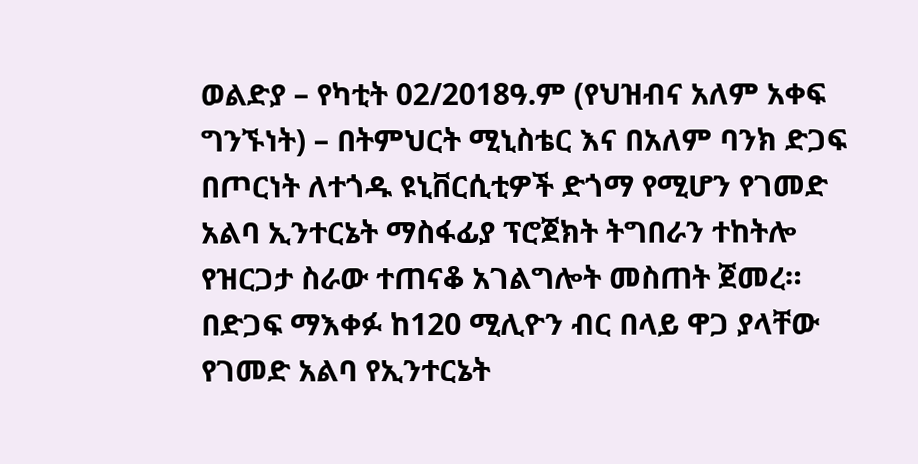ወልድያ – የካቲት 02/2018ዓ.ም (የህዝብና አለም አቀፍ ግንኙነት) – በትምህርት ሚኒስቴር እና በአለም ባንክ ድጋፍ በጦርነት ለተጎዱ ዩኒቨርሲቲዎች ድጎማ የሚሆን የገመድ አልባ ኢንተርኔት ማስፋፊያ ፕሮጀክት ትግበራን ተከትሎ የዝርጋታ ስራው ተጠናቆ አገልግሎት መስጠት ጀመረ።
በድጋፍ ማእቀፉ ከ120 ሚሊዮን ብር በላይ ዋጋ ያላቸው የገመድ አልባ የኢንተርኔት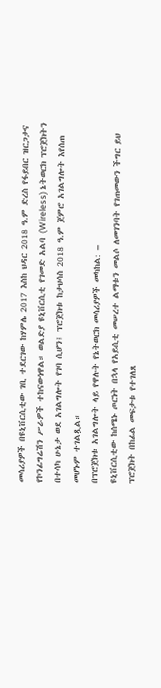መሳሪያዎች በዩኒቨርሲቲው ገቢ ተደርገው ከሃምሌ 2017 እስከ ህዳር 2018 ዓ.ም ድረስ የፋይበር ዝርጋታና የኮንፊግሬሽን ሥራዎች ተከናውነዋል። ወልድያ ዩኒቨርሲቲ የገመድ አልባ (Wireless) ኔትወርክ ፕሮጀክትን በተሳካ ሁኔታ ወደ አገልግሎት የገባ ሲሆን፤ ፕሮጀክቱ ከታህሳስ 2018 ዓ.ም ጀምሮ አገልግሎት እየሰጠ መሆኑም ተገልጿል።
በፕሮጀክቱ አገልግሎት ላይ የዋሉት የኔትወርክ መሳሪያዎች መካከል: –
ዩኒቨርሲቲው ከሰሜኑ ጦርነት በኋላ የአይሲቲ መሠረተ ልማቱን መልሶ ለመገንባት የገጠመውን ችግር ይህ ፕሮጀክት በከፊል መፍታቱ የተገለጸ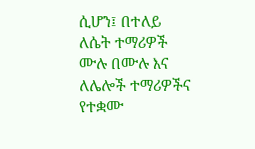ሲሆን፤ በተለይ ለሴት ተማሪዎች ሙሉ በሙሉ እና ለሌሎች ተማሪዎችና የተቋሙ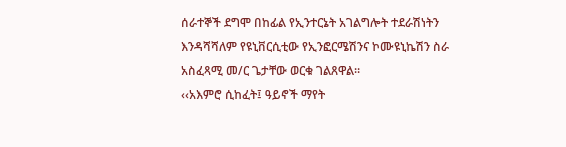ሰራተኞች ደግሞ በከፊል የኢንተርኔት አገልግሎት ተደራሽነትን እንዳሻሻለም የዩኒቨርሲቲው የኢንፎርሜሽንና ኮሙዩኒኬሽን ስራ አስፈጻሚ መ/ር ጌታቸው ወርቁ ገልጸዋል።
‹‹አእምሮ ሲከፈት፤ ዓይኖች ማየት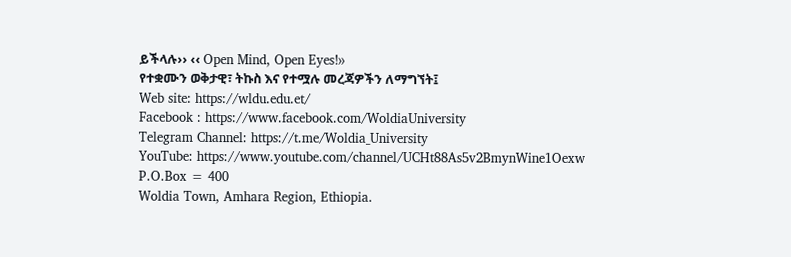ይችላሉ›› ‹‹ Open Mind, Open Eyes!››
የተቋሙን ወቅታዊ፣ ትኩስ እና የተሟሉ መረጃዎችን ለማግኘት፤
Web site: https://wldu.edu.et/
Facebook : https://www.facebook.com/WoldiaUniversity
Telegram Channel: https://t.me/Woldia_University
YouTube: https://www.youtube.com/channel/UCHt88As5v2BmynWine1Oexw
P.O.Box = 400
Woldia Town, Amhara Region, Ethiopia.